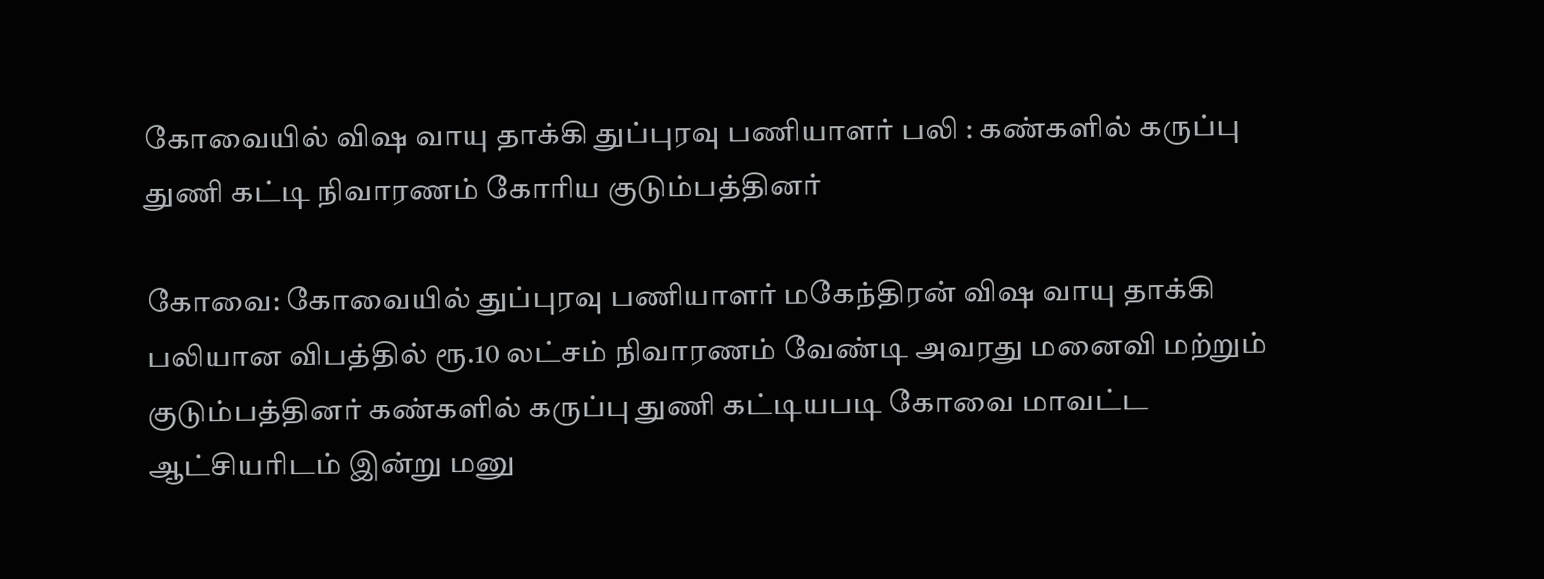கோவையில் விஷ வாயு தாக்கி துப்புரவு பணியாளர் பலி : கண்களில் கருப்பு துணி கட்டி நிவாரணம் கோரிய குடும்பத்தினர்

கோவை: கோவையில் துப்புரவு பணியாளர் மகேந்திரன் விஷ வாயு தாக்கி பலியான விபத்தில் ரூ.10 லட்சம் நிவாரணம் வேண்டி அவரது மனைவி மற்றும் குடும்பத்தினர் கண்களில் கருப்பு துணி கட்டியபடி கோவை மாவட்ட ஆட்சியரிடம் இன்று மனு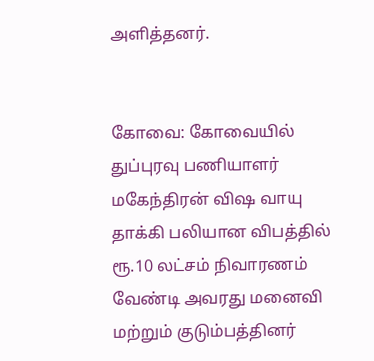அளித்தனர்.


கோவை: கோவையில் துப்புரவு பணியாளர் மகேந்திரன் விஷ வாயு தாக்கி பலியான விபத்தில் ரூ.10 லட்சம் நிவாரணம் வேண்டி அவரது மனைவி மற்றும் குடும்பத்தினர்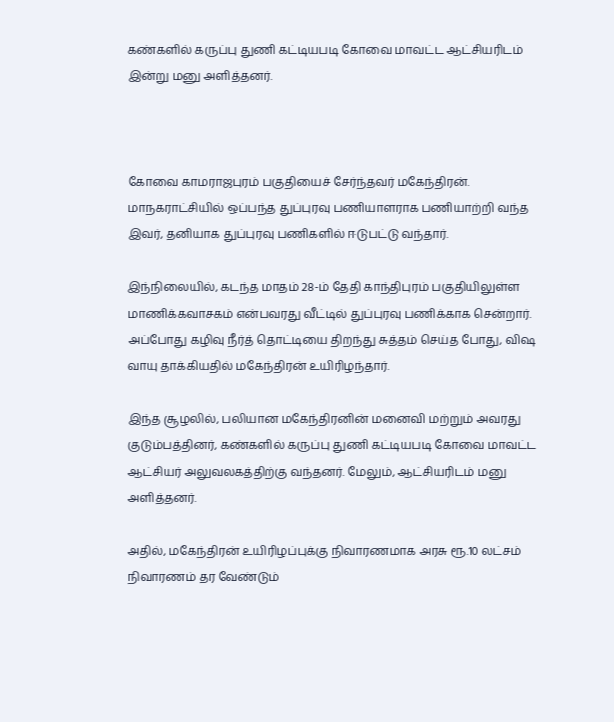கண்களில் கருப்பு துணி கட்டியபடி கோவை மாவட்ட ஆட்சியரிடம் இன்று மனு அளித்தனர்.



கோவை காமராஜபுரம் பகுதியைச் சேர்ந்தவர் மகேந்திரன். மாநகராட்சியில் ஒப்பந்த துப்புரவு பணியாளராக பணியாற்றி வந்த இவர், தனியாக துப்புரவு பணிகளில் ஈடுபட்டு வந்தார்.

இந்நிலையில், கடந்த மாதம் 28-ம் தேதி காந்திபுரம் பகுதியிலுள்ள மாணிக்கவாசகம் என்பவரது வீட்டில் துப்புரவு பணிக்காக சென்றார். அப்போது கழிவு நீர்த் தொட்டியை திறந்து சுத்தம் செய்த போது, விஷ வாயு தாக்கியதில் மகேந்திரன் உயிரிழந்தார்.

இந்த சூழலில், பலியான மகேந்திரனின் மனைவி மற்றும் அவரது குடும்பத்தினர், கண்களில் கருப்பு துணி கட்டியபடி கோவை மாவட்ட ஆட்சியர் அலுவலகத்திற்கு வந்தனர். மேலும், ஆட்சியரிடம் மனு அளித்தனர்.

அதில், மகேந்திரன் உயிரிழப்புக்கு நிவாரணமாக அரசு ரூ.10 லட்சம் நிவாரணம் தர வேண்டும்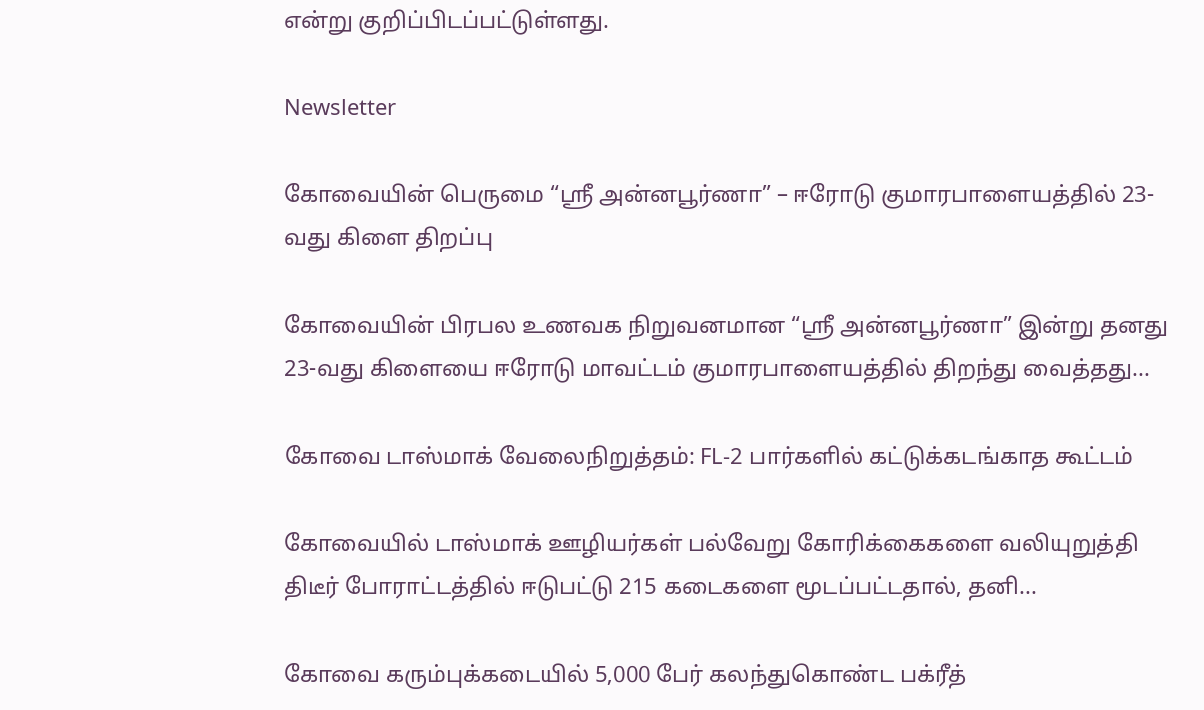என்று குறிப்பிடப்பட்டுள்ளது.

Newsletter

கோவையின் பெருமை “ஸ்ரீ அன்னபூர்ணா” – ஈரோடு குமாரபாளையத்தில் 23-வது கிளை திறப்பு

கோவையின் பிரபல உணவக நிறுவனமான “ஸ்ரீ அன்னபூர்ணா” இன்று தனது 23-வது கிளையை ஈரோடு மாவட்டம் குமாரபாளையத்தில் திறந்து வைத்தது...

கோவை டாஸ்மாக் வேலைநிறுத்தம்: FL-2 பார்களில் கட்டுக்கடங்காத கூட்டம்

கோவையில் டாஸ்மாக் ஊழியர்கள் பல்வேறு கோரிக்கைகளை வலியுறுத்தி திடீர் போராட்டத்தில் ஈடுபட்டு 215 கடைகளை மூடப்பட்டதால், தனி...

கோவை கரும்புக்கடையில் 5,000 பேர் கலந்துகொண்ட பக்ரீத்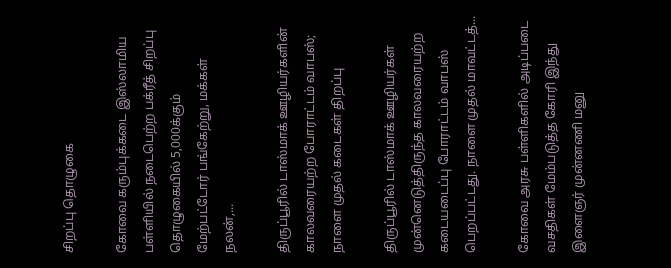சிறப்பு தொழுகை

கோவை கரும்புக்கடை இஸ்லாமிய பள்ளியில் நடைபெற்ற பக்ரீத் சிறப்பு தொழுகையில் 5,000க்கும் மேற்பட்டோர் பங்கேற்று, மக்கள் நலன்,...

திருப்பூரில் டாஸ்மாக் ஊழியர்களின் காலவரையற்ற போராட்டம் வாபஸ்; நாளை முதல் கடைகள் திறப்பு

திருப்பூரில் டாஸ்மாக் ஊழியர்கள் முன்னெடுத்திருந்த காலவரையற்ற கடையடைப்பு போராட்டம் வாபஸ் பெறப்பட்டது. நாளை முதல் மாவட்டத்...

கோவை அரசு பள்ளிகளில் அடிப்படை வசதிகள் மேம்படுத்த கோரி இந்து இளைஞர் முன்னணி மனு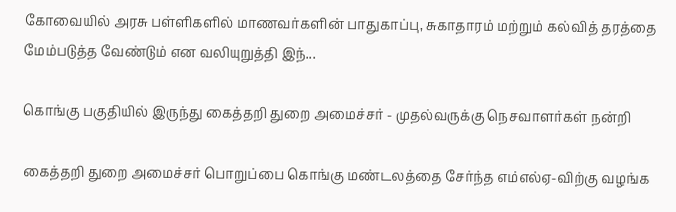கோவையில் அரசு பள்ளிகளில் மாணவர்களின் பாதுகாப்பு, சுகாதாரம் மற்றும் கல்வித் தரத்தை மேம்படுத்த வேண்டும் என வலியுறுத்தி இந்...

கொங்கு பகுதியில் இருந்து கைத்தறி துறை அமைச்சர் - முதல்வருக்கு நெசவாளர்கள் நன்றி

கைத்தறி துறை அமைச்சர் பொறுப்பை கொங்கு மண்டலத்தை சேர்ந்த எம்எல்ஏ-விற்கு வழங்க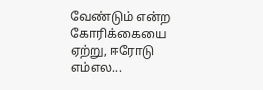வேண்டும் என்ற கோரிக்கையை ஏற்று, ஈரோடு எம்எல...